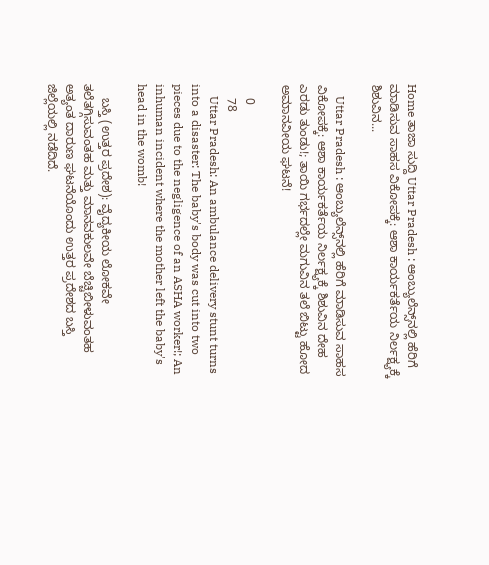Home ತಾಜಾ ಸುದ್ದಿ Uttar Pradesh : ಆಂಬ್ಯುಲೆನ್ಸ್‌ನಲ್ಲಿ ಹೆರಿಗೆ ಮಾಡಿಸುವ ಸಾಹಸ ವಿಕೋಪಕ್ಕೆ: ಆಶಾ ಕಾರ್ಯಕರ್ತೆಯ ನಿರ್ಲಕ್ಷ್ಯಕ್ಕೆ ಶಿಶುವಿನ...

    Uttar Pradesh : ಆಂಬ್ಯುಲೆನ್ಸ್‌ನಲ್ಲಿ ಹೆರಿಗೆ ಮಾಡಿಸುವ ಸಾಹಸ ವಿಕೋಪಕ್ಕೆ: ಆಶಾ ಕಾರ್ಯಕರ್ತೆಯ ನಿರ್ಲಕ್ಷ್ಯಕ್ಕೆ ಶಿಶುವಿನ ದೇಹ ಎರಡು ತುಂಡು!; ತಾಯಿ ಗರ್ಭದಲ್ಲೇ ಮಗುವಿನ ತಲೆ ಬಿಟ್ಟು ಹೋದ ಅಮಾನವೀಯ ಘಟನೆ!

    0
    78
    Uttar Pradesh: An ambulance delivery stunt turns into a disaster: The baby's body was cut into two pieces due to the negligence of an ASHA worker!; An inhuman incident where the mother left the baby's head in the womb!

    ಬಸ್ತಿ (ಉತ್ತರ ಪ್ರದೇಶ): ವೈದ್ಯಕೀಯ ಲೋಕವೇ ತಲೆತಗ್ಗಿಸುವಂತಹ ಮತ್ತು ಮಾನವಕುಲವೇ ಬೆಚ್ಚಿಬೀಳುವಂತಹ ಅತ್ಯಂತ ದಾರುಣ ಘಟನೆಯೊಂದು ಉತ್ತರ ಪ್ರದೇಶದ ಬಸ್ತಿ ಜಿಲ್ಲೆಯಲ್ಲಿ ನಡೆದಿದೆ.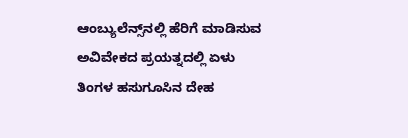ಆಂಬ್ಯುಲೆನ್ಸ್‌ನಲ್ಲಿ ಹೆರಿಗೆ ಮಾಡಿಸುವ ಅವಿವೇಕದ ಪ್ರಯತ್ನದಲ್ಲಿ ಏಳು ತಿಂಗಳ ಹಸುಗೂಸಿನ ದೇಹ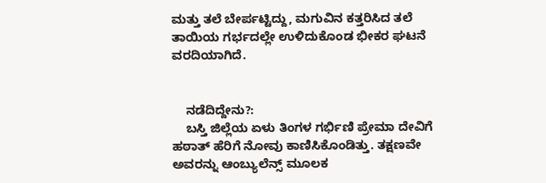ಮತ್ತು ತಲೆ ಬೇರ್ಪಟ್ಟಿದ್ದು, ಮಗುವಿನ ಕತ್ತರಿಸಿದ ತಲೆ ತಾಯಿಯ ಗರ್ಭದಲ್ಲೇ ಉಳಿದುಕೊಂಡ ಭೀಕರ ಘಟನೆ ವರದಿಯಾಗಿದೆ.


    ನಡೆದಿದ್ದೇನು?:
    ಬಸ್ತಿ ಜಿಲ್ಲೆಯ ಏಳು ತಿಂಗಳ ಗರ್ಭಿಣಿ ಪ್ರೇಮಾ ದೇವಿಗೆ ಹಠಾತ್ ಹೆರಿಗೆ ನೋವು ಕಾಣಿಸಿಕೊಂಡಿತ್ತು. ತಕ್ಷಣವೇ ಅವರನ್ನು ಆಂಬ್ಯುಲೆನ್ಸ್ ಮೂಲಕ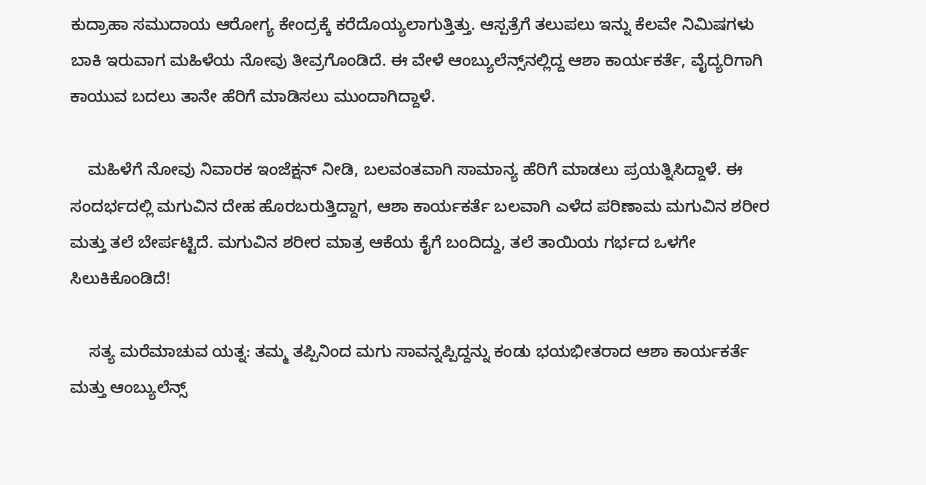ಕುದ್ರಾಹಾ ಸಮುದಾಯ ಆರೋಗ್ಯ ಕೇಂದ್ರಕ್ಕೆ ಕರೆದೊಯ್ಯಲಾಗುತ್ತಿತ್ತು. ಆಸ್ಪತ್ರೆಗೆ ತಲುಪಲು ಇನ್ನು ಕೆಲವೇ ನಿಮಿಷಗಳು ಬಾಕಿ ಇರುವಾಗ ಮಹಿಳೆಯ ನೋವು ತೀವ್ರಗೊಂಡಿದೆ. ಈ ವೇಳೆ ಆಂಬ್ಯುಲೆನ್ಸ್‌ನಲ್ಲಿದ್ದ ಆಶಾ ಕಾರ್ಯಕರ್ತೆ, ವೈದ್ಯರಿಗಾಗಿ ಕಾಯುವ ಬದಲು ತಾನೇ ಹೆರಿಗೆ ಮಾಡಿಸಲು ಮುಂದಾಗಿದ್ದಾಳೆ.

    ಮಹಿಳೆಗೆ ನೋವು ನಿವಾರಕ ಇಂಜೆಕ್ಷನ್ ನೀಡಿ, ಬಲವಂತವಾಗಿ ಸಾಮಾನ್ಯ ಹೆರಿಗೆ ಮಾಡಲು ಪ್ರಯತ್ನಿಸಿದ್ದಾಳೆ. ಈ ಸಂದರ್ಭದಲ್ಲಿ ಮಗುವಿನ ದೇಹ ಹೊರಬರುತ್ತಿದ್ದಾಗ, ಆಶಾ ಕಾರ್ಯಕರ್ತೆ ಬಲವಾಗಿ ಎಳೆದ ಪರಿಣಾಮ ಮಗುವಿನ ಶರೀರ ಮತ್ತು ತಲೆ ಬೇರ್ಪಟ್ಟಿದೆ. ಮಗುವಿನ ಶರೀರ ಮಾತ್ರ ಆಕೆಯ ಕೈಗೆ ಬಂದಿದ್ದು, ತಲೆ ತಾಯಿಯ ಗರ್ಭದ ಒಳಗೇ ಸಿಲುಕಿಕೊಂಡಿದೆ!

    ಸತ್ಯ ಮರೆಮಾಚುವ ಯತ್ನ: ತಮ್ಮ ತಪ್ಪಿನಿಂದ ಮಗು ಸಾವನ್ನಪ್ಪಿದ್ದನ್ನು ಕಂಡು ಭಯಭೀತರಾದ ಆಶಾ ಕಾರ್ಯಕರ್ತೆ ಮತ್ತು ಆಂಬ್ಯುಲೆನ್ಸ್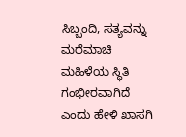ಸಿಬ್ಬಂದಿ, ಸತ್ಯವನ್ನು ಮರೆಮಾಚಿ ಮಹಿಳೆಯ ಸ್ಥಿತಿ ಗಂಭೀರವಾಗಿದೆ ಎಂದು ಹೇಳಿ ಖಾಸಗಿ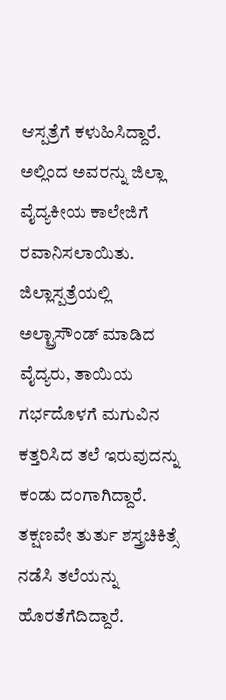ಆಸ್ಪತ್ರೆಗೆ ಕಳುಹಿಸಿದ್ದಾರೆ. ಅಲ್ಲಿಂದ ಅವರನ್ನು ಜಿಲ್ಲಾ ವೈದ್ಯಕೀಯ ಕಾಲೇಜಿಗೆ ರವಾನಿಸಲಾಯಿತು. ಜಿಲ್ಲಾಸ್ಪತ್ರೆಯಲ್ಲಿ ಅಲ್ಟ್ರಾಸೌಂಡ್ ಮಾಡಿದ ವೈದ್ಯರು, ತಾಯಿಯ ಗರ್ಭದೊಳಗೆ ಮಗುವಿನ ಕತ್ತರಿಸಿದ ತಲೆ ಇರುವುದನ್ನು ಕಂಡು ದಂಗಾಗಿದ್ದಾರೆ. ತಕ್ಷಣವೇ ತುರ್ತು ಶಸ್ತ್ರಚಿಕಿತ್ಸೆ ನಡೆಸಿ ತಲೆಯನ್ನು ಹೊರತೆಗೆದಿದ್ದಾರೆ.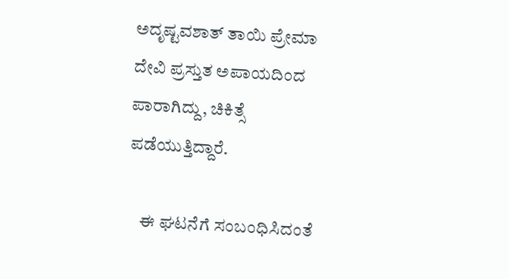ಅದೃಷ್ಟವಶಾತ್ ತಾಯಿ ಪ್ರೇಮಾ ದೇವಿ ಪ್ರಸ್ತುತ ಅಪಾಯದಿಂದ ಪಾರಾಗಿದ್ದು, ಚಿಕಿತ್ಸೆ ಪಡೆಯುತ್ತಿದ್ದಾರೆ.

    ಈ ಘಟನೆಗೆ ಸಂಬಂಧಿಸಿದಂತೆ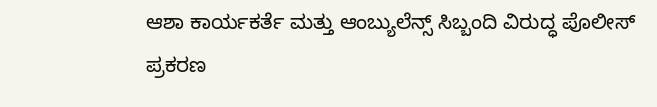ಆಶಾ ಕಾರ್ಯಕರ್ತೆ ಮತ್ತು ಆಂಬ್ಯುಲೆನ್ಸ್ ಸಿಬ್ಬಂದಿ ವಿರುದ್ಧ ಪೊಲೀಸ್ ಪ್ರಕರಣ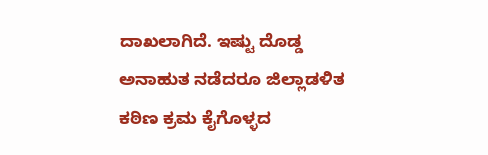ದಾಖಲಾಗಿದೆ. ಇಷ್ಟು ದೊಡ್ಡ ಅನಾಹುತ ನಡೆದರೂ ಜಿಲ್ಲಾಡಳಿತ ಕಠಿಣ ಕ್ರಮ ಕೈಗೊಳ್ಳದ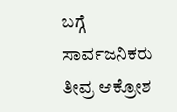ಬಗ್ಗೆ ಸಾರ್ವಜನಿಕರು ತೀವ್ರ ಆಕ್ರೋಶ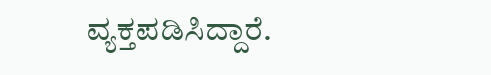ವ್ಯಕ್ತಪಡಿಸಿದ್ದಾರೆ.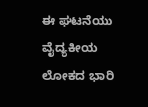ಈ ಘಟನೆಯು ವೈದ್ಯಕೀಯ ಲೋಕದ ಭಾರಿ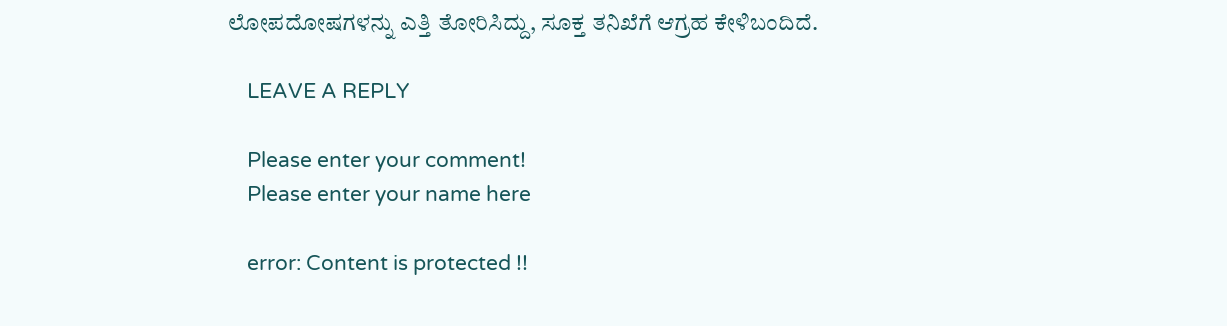ಲೋಪದೋಷಗಳನ್ನು ಎತ್ತಿ ತೋರಿಸಿದ್ದು, ಸೂಕ್ತ ತನಿಖೆಗೆ ಆಗ್ರಹ ಕೇಳಿಬಂದಿದೆ.

    LEAVE A REPLY

    Please enter your comment!
    Please enter your name here

    error: Content is protected !!